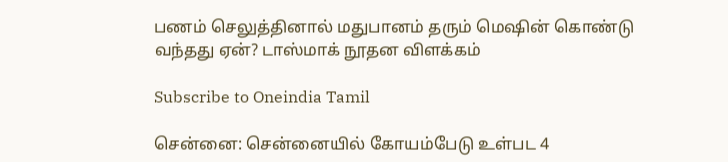பணம் செலுத்தினால் மதுபானம் தரும் மெஷின் கொண்டு வந்தது ஏன்? டாஸ்மாக் நூதன விளக்கம்

Subscribe to Oneindia Tamil

சென்னை: சென்னையில் கோயம்பேடு உள்பட 4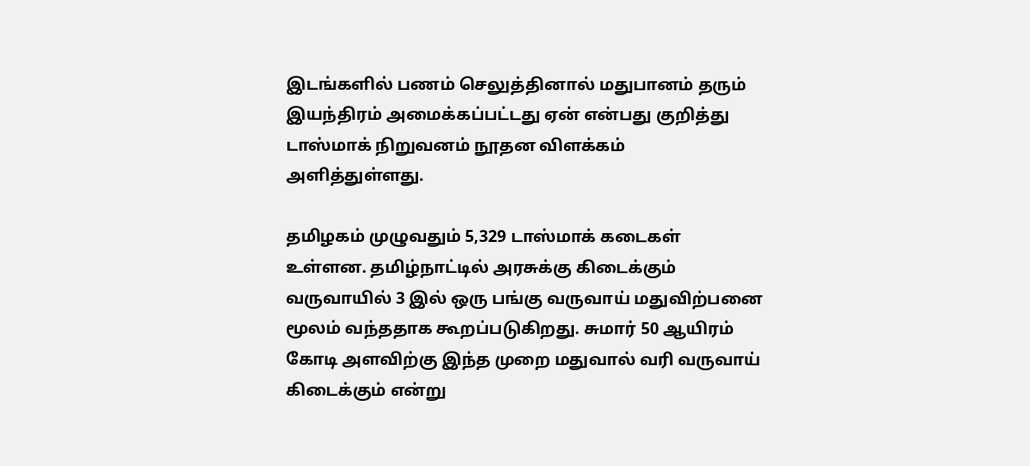இடங்களில் பணம் செலுத்தினால் மதுபானம் தரும் இயந்திரம் அமைக்கப்பட்டது ஏன் என்பது குறித்து டாஸ்மாக் நிறுவனம் நூதன விளக்கம் அளித்துள்ளது.

தமிழகம் முழுவதும் 5,329 டாஸ்மாக் கடைகள் உள்ளன. தமிழ்நாட்டில் அரசுக்கு கிடைக்கும் வருவாயில் 3 இல் ஒரு பங்கு வருவாய் மதுவிற்பனை மூலம் வந்ததாக கூறப்படுகிறது. சுமார் 50 ஆயிரம் கோடி அளவிற்கு இந்த முறை மதுவால் வரி வருவாய் கிடைக்கும் என்று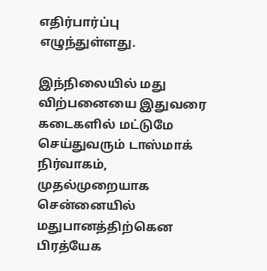எதிர்பார்ப்பு எழுந்துள்ளது.

இந்நிலையில் மது விற்பனையை இதுவரை கடைகளில் மட்டுமே செய்துவரும் டாஸ்மாக் நிர்வாகம், முதல்முறையாக சென்னையில் மதுபானத்திற்கென பிரத்யேக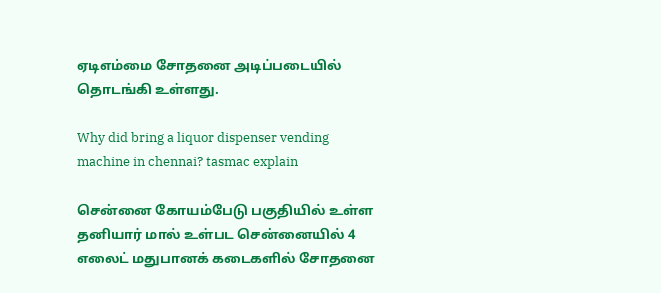ஏடிஎம்மை சோதனை அடிப்படையில் தொடங்கி உள்ளது.

Why did bring a liquor dispenser vending machine in chennai? tasmac explain

சென்னை கோயம்பேடு பகுதியில் உள்ள தனியார் மால் உள்பட சென்னையில் 4 எலைட் மதுபானக் கடைகளில் சோதனை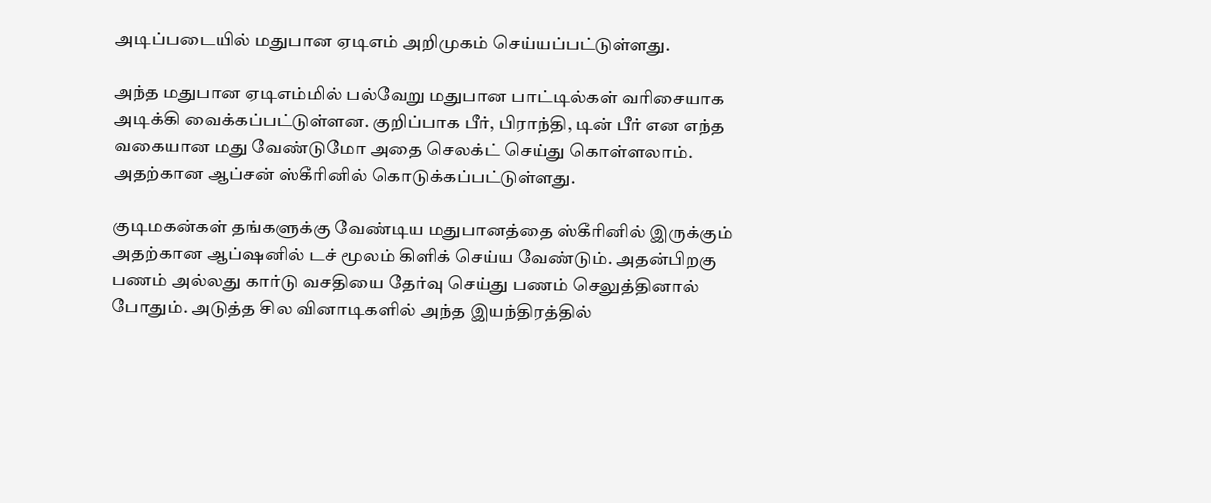அடிப்படையில் மதுபான ஏடிஎம் அறிமுகம் செய்யப்பட்டுள்ளது.

அந்த மதுபான ஏடிஎம்மில் பல்வேறு மதுபான பாட்டில்கள் வரிசையாக அடிக்கி வைக்கப்பட்டுள்ளன. குறிப்பாக பீர், பிராந்தி, டின் பீர் என எந்த வகையான மது வேண்டுமோ அதை செலக்ட் செய்து கொள்ளலாம். அதற்கான ஆப்சன் ஸ்கீரினில் கொடுக்கப்பட்டுள்ளது.

குடிமகன்கள் தங்களுக்கு வேண்டிய மதுபானத்தை ஸ்கீரினில் இருக்கும் அதற்கான ஆப்ஷனில் டச் மூலம் கிளிக் செய்ய வேண்டும். அதன்பிறகு பணம் அல்லது கார்டு வசதியை தேர்வு செய்து பணம் செலுத்தினால் போதும். அடுத்த சில வினாடிகளில் அந்த இயந்திரத்தில்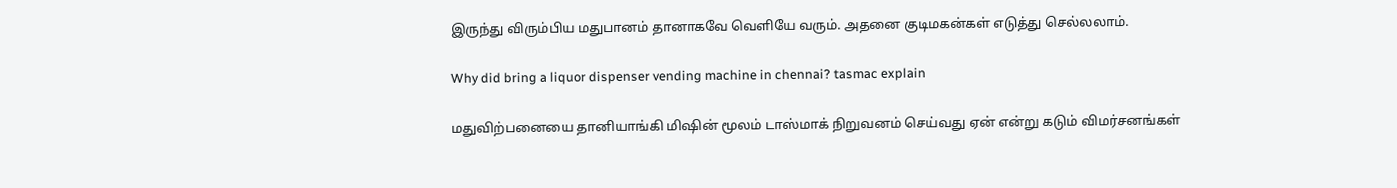இருந்து விரும்பிய மதுபானம் தானாகவே வெளியே வரும். அதனை குடிமகன்கள் எடுத்து செல்லலாம்.

Why did bring a liquor dispenser vending machine in chennai? tasmac explain

மதுவிற்பனையை தானியாங்கி மிஷின் மூலம் டாஸ்மாக் நிறுவனம் செய்வது ஏன் என்று கடும் விமர்சனங்கள்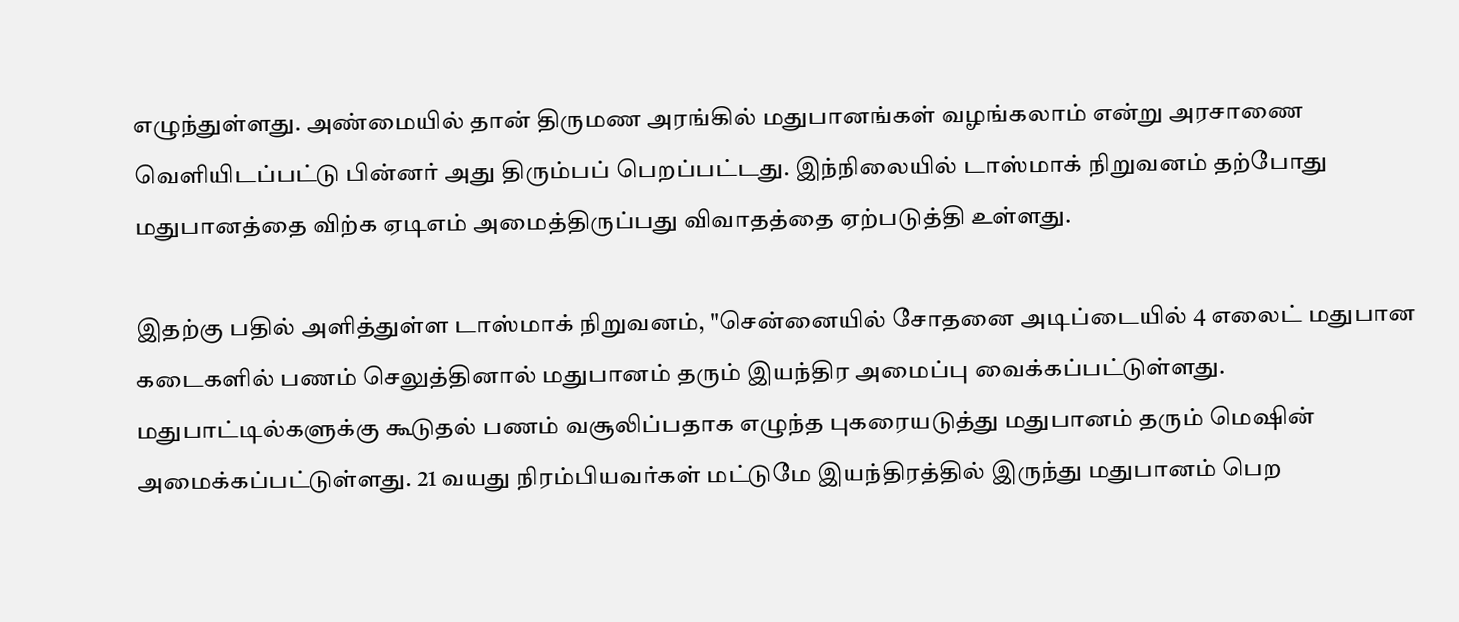எழுந்துள்ளது. அண்மையில் தான் திருமண அரங்கில் மதுபானங்கள் வழங்கலாம் என்று அரசாணை வெளியிடப்பட்டு பின்னர் அது திரும்பப் பெறப்பட்டது. இந்நிலையில் டாஸ்மாக் நிறுவனம் தற்போது மதுபானத்தை விற்க ஏடிஎம் அமைத்திருப்பது விவாதத்தை ஏற்படுத்தி உள்ளது.

இதற்கு பதில் அளித்துள்ள டாஸ்மாக் நிறுவனம், "சென்னையில் சோதனை அடிப்டையில் 4 எலைட் மதுபான கடைகளில் பணம் செலுத்தினால் மதுபானம் தரும் இயந்திர அமைப்பு வைக்கப்பட்டுள்ளது. மதுபாட்டில்களுக்கு கூடுதல் பணம் வசூலிப்பதாக எழுந்த புகரையடுத்து மதுபானம் தரும் மெஷின் அமைக்கப்பட்டுள்ளது. 21 வயது நிரம்பியவர்கள் மட்டுமே இயந்திரத்தில் இருந்து மதுபானம் பெற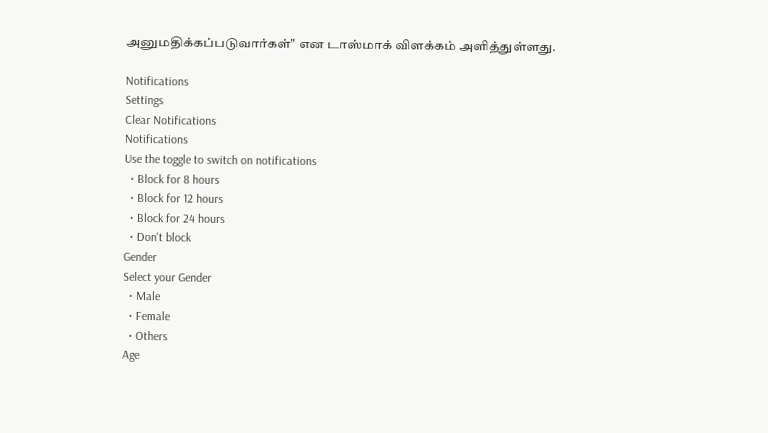அனுமதிக்கப்படுவார்கள்" என டாஸ்மாக் விளக்கம் அளித்துள்ளது.

Notifications
Settings
Clear Notifications
Notifications
Use the toggle to switch on notifications
  • Block for 8 hours
  • Block for 12 hours
  • Block for 24 hours
  • Don't block
Gender
Select your Gender
  • Male
  • Female
  • Others
Age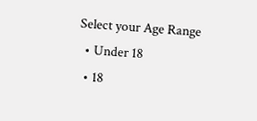Select your Age Range
  • Under 18
  • 18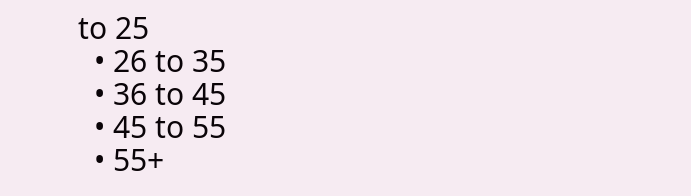to 25
  • 26 to 35
  • 36 to 45
  • 45 to 55
  • 55+